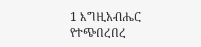1 እግዚአብሔር የተጭበረበረ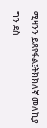ሚዛንን ይጸየፋል፤ትክክለኛ መለኪያ ግን ደስ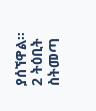ያሰኘዋል።
2 ትዕቢት ስትመጣ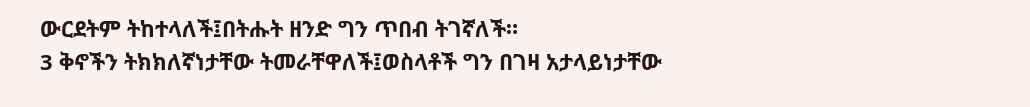ውርደትም ትከተላለች፤በትሑት ዘንድ ግን ጥበብ ትገኛለች።
3 ቅኖችን ትክክለኛነታቸው ትመራቸዋለች፤ወስላቶች ግን በገዛ አታላይነታቸው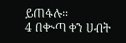ይጠፋሉ።
4 በቊጣ ቀን ሀብት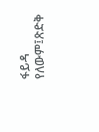ፋይዳ የለውም፤ጽድቅ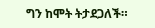ግን ከሞት ትታደጋለች።